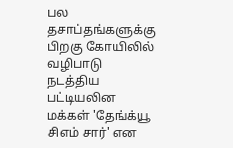பல தசாப்தங்களுக்கு பிறகு கோயிலில் வழிபாடு நடத்திய பட்டியலின மக்கள் 'தேங்க்யூ சிஎம் சார்' என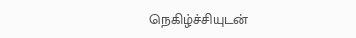நெகிழ்ச்சியுடன்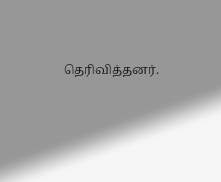தெரிவித்தனர்.